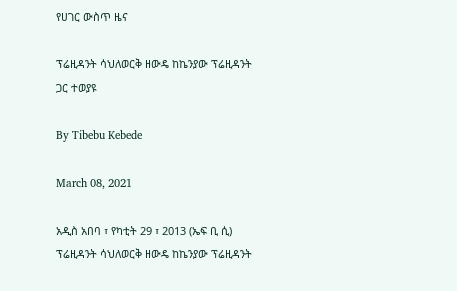የሀገር ውስጥ ዜና

ፕሬዚዳንት ሳህለወርቅ ዘውዴ ከኬንያው ፕሬዚዳንት ጋር ተወያዩ

By Tibebu Kebede

March 08, 2021

አዲስ አበባ ፣ የካቲት 29 ፣ 2013 (ኤፍ ቢ ሲ) ፕሬዚዳንት ሳህለወርቅ ዘውዴ ከኬንያው ፕሬዚዳንት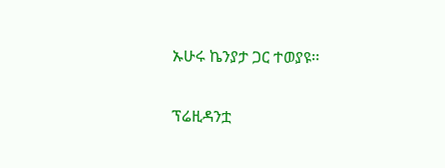ኡሁሩ ኬንያታ ጋር ተወያዩ፡፡

ፕሬዚዳንቷ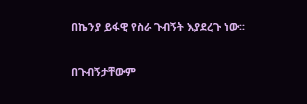በኬንያ ይፋዊ የስራ ጉብኝት እያደረጉ ነው፡፡

በጉብኝታቸውም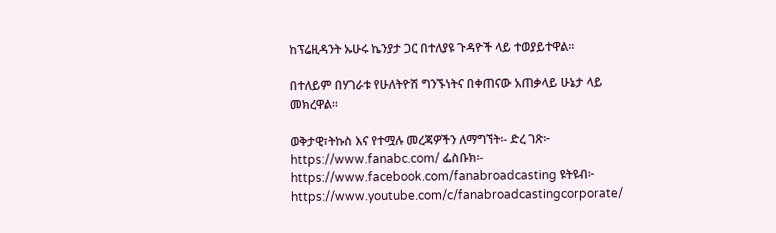ከፕሬዚዳንት ኡሁሩ ኬንያታ ጋር በተለያዩ ጉዳዮች ላይ ተወያይተዋል፡፡

በተለይም በሃገራቱ የሁለትዮሽ ግንኙነትና በቀጠናው አጠቃላይ ሁኔታ ላይ መክረዋል፡፡

ወቅታዊ፣ትኩስ እና የተሟሉ መረጃዎችን ለማግኘት፡- ድረ ገጽ፦ https://www.fanabc.com/ ፌስቡክ፡- https://www.facebook.com/fanabroadcasting ዩትዩብ፦ https://www.youtube.com/c/fanabroadcastingcorporate/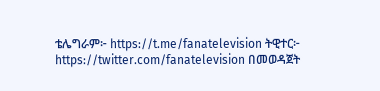ቴሌግራም፦ https://t.me/fanatelevision ትዊተር፦ https://twitter.com/fanatelevision በመወዳጀት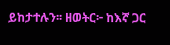ይከታተሉን፡፡ ዘወትር፦ ከእኛ ጋር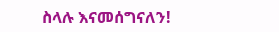ስላሉ እናመሰግናለን!